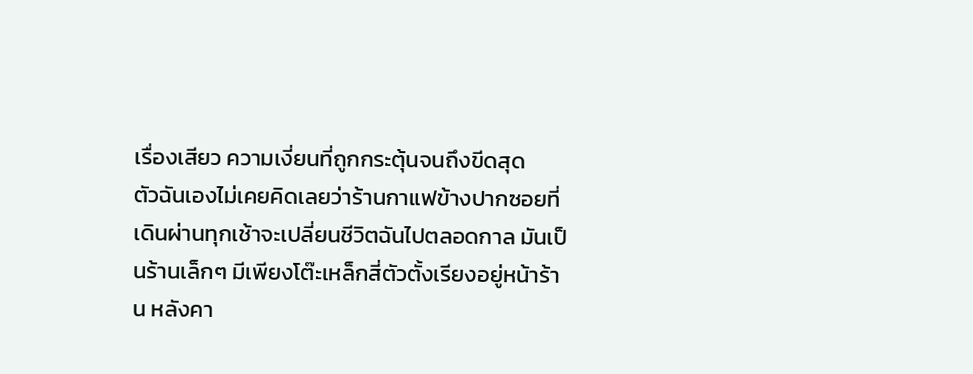เรื่องเสียว ความเงี่ยนที่ถูกกระตุ้นจนถึงขีดสุด
ตัวฉันเองไม่เคยคิดเลยว่าร้านกาแฟข้างปากซอยที่เดินผ่านทุกเช้าจะเปลี่ยนชีวิตฉันไปตลอดกาล มันเป็นร้านเล็กๆ มีเพียงโต๊ะเหล็กสี่ตัวตั้งเรียงอยู่หน้าร้าน หลังคา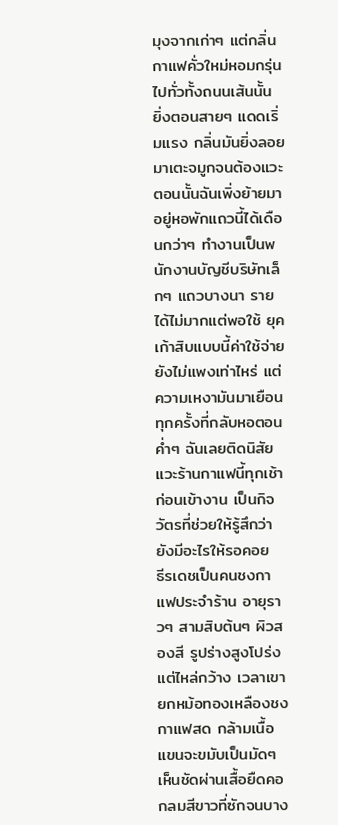มุงจากเก่าๆ แต่กลิ่นกาแฟคั่วใหม่หอมกรุ่นไปทั่วทั้งถนนเส้นนั้น ยิ่งตอนสายๆ แดดเริ่มแรง กลิ่นมันยิ่งลอยมาเตะจมูกจนต้องแวะ
ตอนนั้นฉันเพิ่งย้ายมาอยู่หอพักแถวนี้ได้เดือนกว่าๆ ทำงานเป็นพนักงานบัญชีบริษัทเล็กๆ แถวบางนา รายได้ไม่มากแต่พอใช้ ยุคเก้าสิบแบบนี้ค่าใช้จ่ายยังไม่แพงเท่าไหร่ แต่ความเหงามันมาเยือนทุกครั้งที่กลับหอตอนค่ำๆ ฉันเลยติดนิสัยแวะร้านกาแฟนี้ทุกเช้าก่อนเข้างาน เป็นกิจวัตรที่ช่วยให้รู้สึกว่ายังมีอะไรให้รอคอย
ธีรเดชเป็นคนชงกาแฟประจำร้าน อายุราวๆ สามสิบต้นๆ ผิวสองสี รูปร่างสูงโปร่ง แต่ไหล่กว้าง เวลาเขายกหม้อทองเหลืองชงกาแฟสด กล้ามเนื้อแขนจะขมับเป็นมัดๆ เห็นชัดผ่านเสื้อยืดคอกลมสีขาวที่ซักจนบาง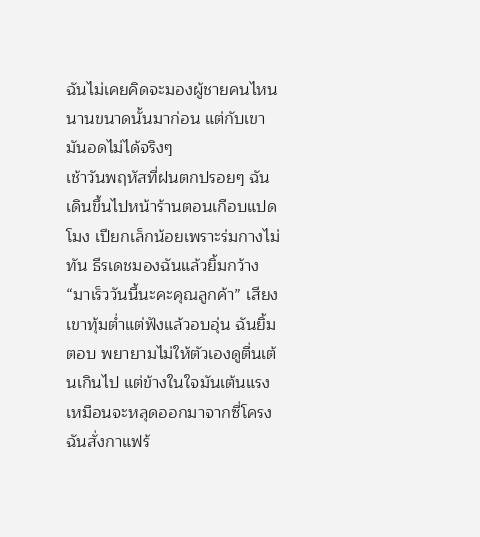ฉันไม่เคยคิดจะมองผู้ชายคนไหนนานขนาดนั้นมาก่อน แต่กับเขา มันอดไม่ได้จริงๆ
เช้าวันพฤหัสที่ฝนตกปรอยๆ ฉันเดินขึ้นไปหน้าร้านตอนเกือบแปดโมง เปียกเล็กน้อยเพราะร่มกางไม่ทัน ธีรเดชมองฉันแล้วยิ้มกว้าง “มาเร็ววันนี้นะคะคุณลูกค้า” เสียงเขาทุ้มต่ำแต่ฟังแล้วอบอุ่น ฉันยิ้มตอบ พยายามไม่ให้ตัวเองดูตื่นเต้นเกินไป แต่ข้างในใจมันเต้นแรงเหมือนจะหลุดออกมาจากซี่โครง
ฉันสั่งกาแฟร้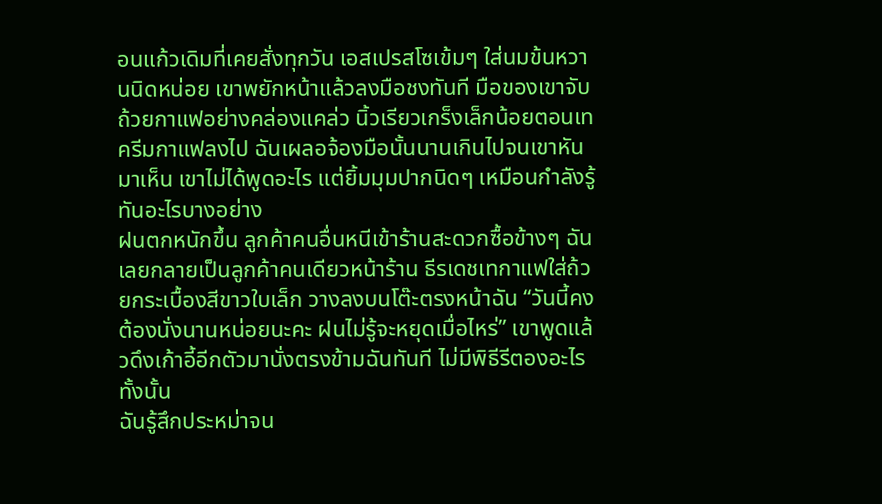อนแก้วเดิมที่เคยสั่งทุกวัน เอสเปรสโซเข้มๆ ใส่นมข้นหวานนิดหน่อย เขาพยักหน้าแล้วลงมือชงทันที มือของเขาจับถ้วยกาแฟอย่างคล่องแคล่ว นิ้วเรียวเกร็งเล็กน้อยตอนเทครีมกาแฟลงไป ฉันเผลอจ้องมือนั้นนานเกินไปจนเขาหันมาเห็น เขาไม่ได้พูดอะไร แต่ยิ้มมุมปากนิดๆ เหมือนกำลังรู้ทันอะไรบางอย่าง
ฝนตกหนักขึ้น ลูกค้าคนอื่นหนีเข้าร้านสะดวกซื้อข้างๆ ฉันเลยกลายเป็นลูกค้าคนเดียวหน้าร้าน ธีรเดชเทกาแฟใส่ถ้วยกระเบื้องสีขาวใบเล็ก วางลงบนโต๊ะตรงหน้าฉัน “วันนี้คงต้องนั่งนานหน่อยนะคะ ฝนไม่รู้จะหยุดเมื่อไหร่” เขาพูดแล้วดึงเก้าอี้อีกตัวมานั่งตรงข้ามฉันทันที ไม่มีพิธีรีตองอะไรทั้งนั้น
ฉันรู้สึกประหม่าจน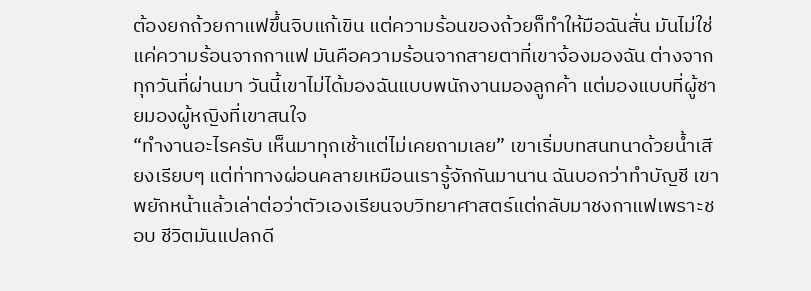ต้องยกถ้วยกาแฟขึ้นจิบแก้เขิน แต่ความร้อนของถ้วยก็ทำให้มือฉันสั่น มันไม่ใช่แค่ความร้อนจากกาแฟ มันคือความร้อนจากสายตาที่เขาจ้องมองฉัน ต่างจากทุกวันที่ผ่านมา วันนี้เขาไม่ได้มองฉันแบบพนักงานมองลูกค้า แต่มองแบบที่ผู้ชายมองผู้หญิงที่เขาสนใจ
“ทำงานอะไรครับ เห็นมาทุกเช้าแต่ไม่เคยถามเลย” เขาเริ่มบทสนทนาด้วยน้ำเสียงเรียบๆ แต่ท่าทางผ่อนคลายเหมือนเรารู้จักกันมานาน ฉันบอกว่าทำบัญชี เขาพยักหน้าแล้วเล่าต่อว่าตัวเองเรียนจบวิทยาศาสตร์แต่กลับมาชงกาแฟเพราะชอบ ชีวิตมันแปลกดี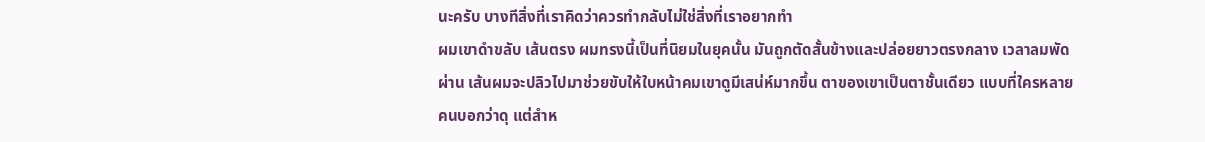นะครับ บางทีสิ่งที่เราคิดว่าควรทำกลับไม่ใช่สิ่งที่เราอยากทำ
ผมเขาดำขลับ เส้นตรง ผมทรงนี้เป็นที่นิยมในยุคนั้น มันถูกตัดสั้นข้างและปล่อยยาวตรงกลาง เวลาลมพัดผ่าน เส้นผมจะปลิวไปมาช่วยขับให้ใบหน้าคมเขาดูมีเสน่ห์มากขึ้น ตาของเขาเป็นตาชั้นเดียว แบบที่ใครหลายคนบอกว่าดุ แต่สำห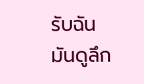รับฉันมันดูลึก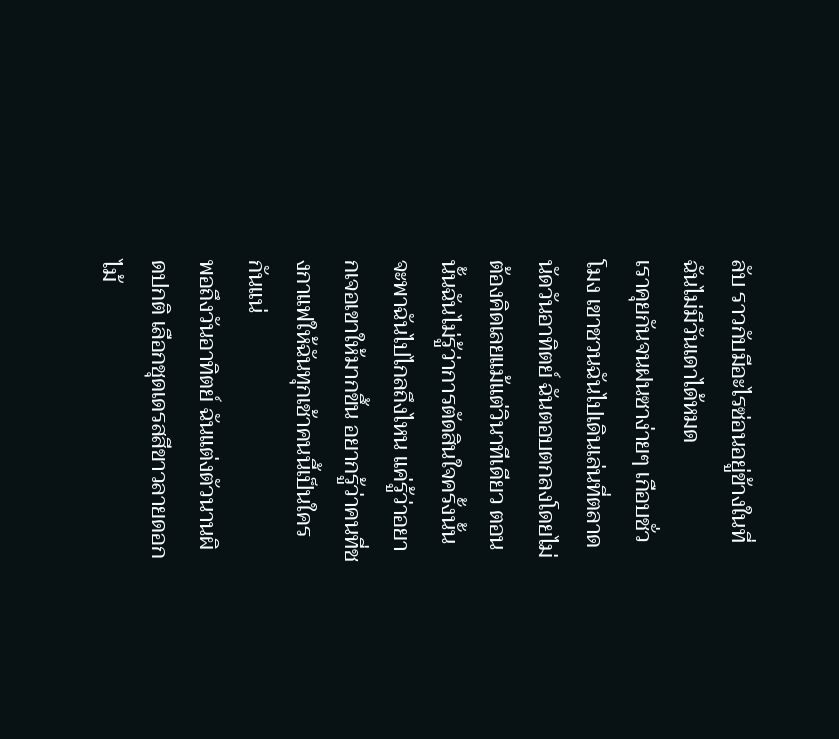ลับ ราวกับมีอะไรซ่อนอยู่ข้างในที่ฉันไม่มีวันเดาได้หมด
เราคุยกันจนฝนซาง่ายๆ เกือบชั่วโมง เขาชวนฉันไปเดินเล่นที่ตลาดนัดวันอาทิตย์ ฉันตอบตกลงโดยไม่ต้องคิดเลยแม้แต่วินาทีเดียว ตอนนั้นฉันไม่รู้ว่าการตัดสินใจครั้งนั้นจะพาฉันไปไกลถึงไหน แค่รู้ว่าอยากเจอเขาให้มากขึ้น อยากรู้ว่าคนที่ชงกาแฟให้ฉันทุกเช้าคนนี้เป็นใครกันแน่
พอถึงวันอาทิตย์ ฉันแต่งตัวนานผิดปกติ เลือกชุดเดรสสีขาวลายดอกไม้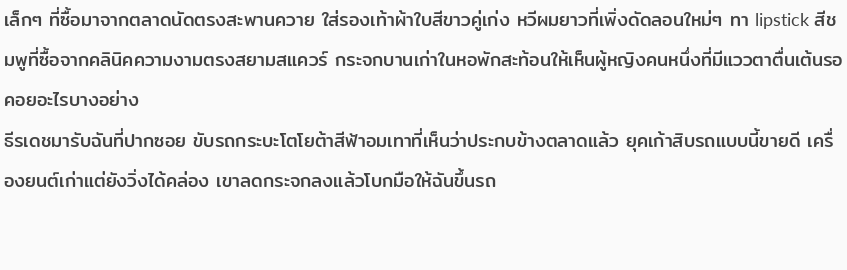เล็กๆ ที่ซื้อมาจากตลาดนัดตรงสะพานควาย ใส่รองเท้าผ้าใบสีขาวคู่เก่ง หวีผมยาวที่เพิ่งดัดลอนใหม่ๆ ทา lipstick สีชมพูที่ซื้อจากคลินิคความงามตรงสยามสแควร์ กระจกบานเก่าในหอพักสะท้อนให้เห็นผู้หญิงคนหนึ่งที่มีแววตาตื่นเต้นรอคอยอะไรบางอย่าง
ธีรเดชมารับฉันที่ปากซอย ขับรถกระบะโตโยต้าสีฟ้าอมเทาที่เห็นว่าประกบข้างตลาดแล้ว ยุคเก้าสิบรถแบบนี้ขายดี เครื่องยนต์เก่าแต่ยังวิ่งได้คล่อง เขาลดกระจกลงแล้วโบกมือให้ฉันขึ้นรถ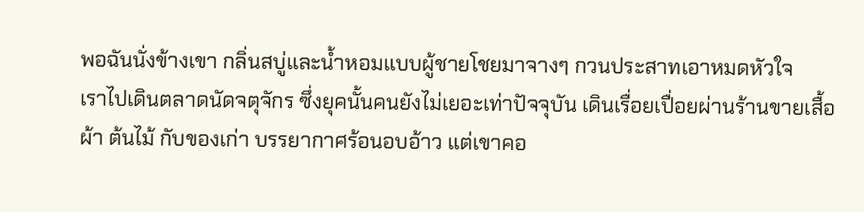พอฉันนั่งข้างเขา กลิ่นสบู่และน้ำหอมแบบผู้ชายโชยมาจางๆ กวนประสาทเอาหมดหัวใจ
เราไปเดินตลาดนัดจตุจักร ซึ่งยุคนั้นคนยังไม่เยอะเท่าปัจจุบัน เดินเรื่อยเปื่อยผ่านร้านขายเสื้อผ้า ต้นไม้ กับของเก่า บรรยากาศร้อนอบอ้าว แต่เขาคอ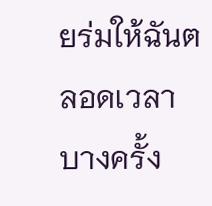ยร่มให้ฉันตลอดเวลา บางครั้ง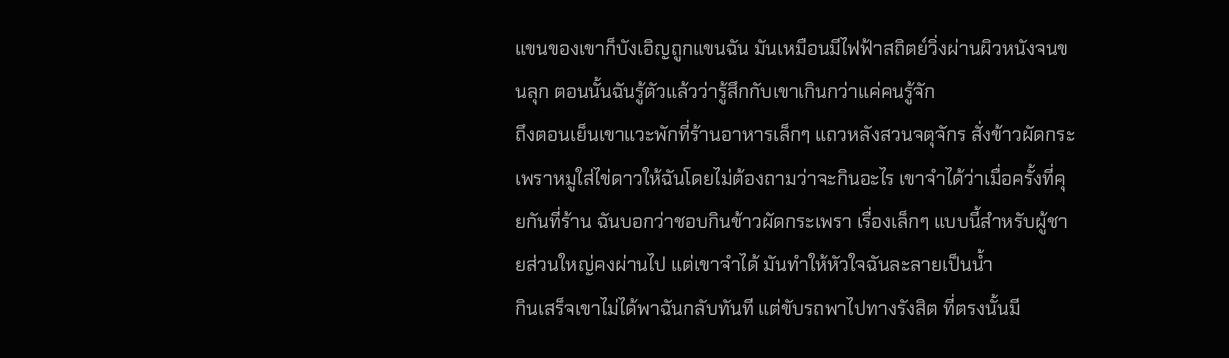แขนของเขาก็บังเอิญถูกแขนฉัน มันเหมือนมีไฟฟ้าสถิตย์วิ่งผ่านผิวหนังจนขนลุก ตอนนั้นฉันรู้ตัวแล้วว่ารู้สึกกับเขาเกินกว่าแค่คนรู้จัก
ถึงตอนเย็นเขาแวะพักที่ร้านอาหารเล็กๆ แถวหลังสวนจตุจักร สั่งข้าวผัดกระเพราหมูใส่ไข่ดาวให้ฉันโดยไม่ต้องถามว่าจะกินอะไร เขาจำได้ว่าเมื่อครั้งที่คุยกันที่ร้าน ฉันบอกว่าชอบกินข้าวผัดกระเพรา เรื่องเล็กๆ แบบนี้สำหรับผู้ชายส่วนใหญ่คงผ่านไป แต่เขาจำได้ มันทำให้หัวใจฉันละลายเป็นน้ำ
กินเสร็จเขาไม่ได้พาฉันกลับทันที แต่ขับรถพาไปทางรังสิต ที่ตรงนั้นมี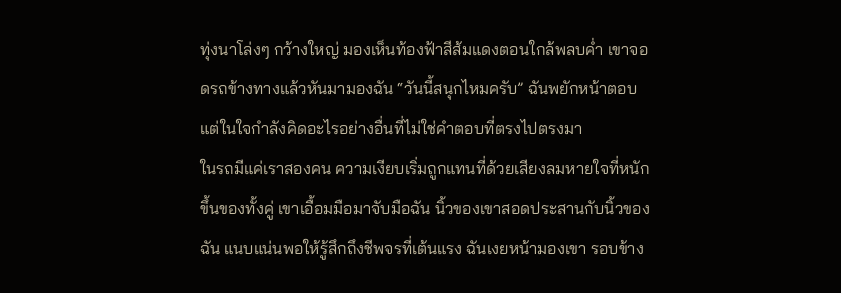ทุ่งนาโล่งๆ กว้างใหญ่ มองเห็นท้องฟ้าสีส้มแดงตอนใกล้พลบค่ำ เขาจอดรถข้างทางแล้วหันมามองฉัน “วันนี้สนุกไหมครับ” ฉันพยักหน้าตอบ แต่ในใจกำลังคิดอะไรอย่างอื่นที่ไม่ใช่คำตอบที่ตรงไปตรงมา
ในรถมีแค่เราสองคน ความเงียบเริ่มถูกแทนที่ด้วยเสียงลมหายใจที่หนักขึ้นของทั้งคู่ เขาเอื้อมมือมาจับมือฉัน นิ้วของเขาสอดประสานกับนิ้วของฉัน แนบแน่นพอให้รู้สึกถึงชีพจรที่เต้นแรง ฉันเงยหน้ามองเขา รอบข้าง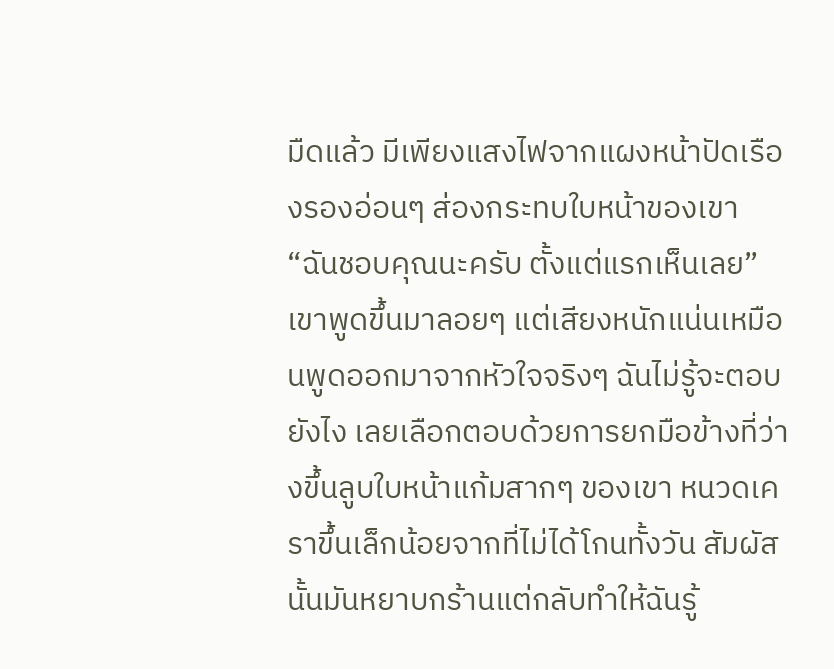มืดแล้ว มีเพียงแสงไฟจากแผงหน้าปัดเรืองรองอ่อนๆ ส่องกระทบใบหน้าของเขา
“ฉันชอบคุณนะครับ ตั้งแต่แรกเห็นเลย” เขาพูดขึ้นมาลอยๆ แต่เสียงหนักแน่นเหมือนพูดออกมาจากหัวใจจริงๆ ฉันไม่รู้จะตอบยังไง เลยเลือกตอบด้วยการยกมือข้างที่ว่างขึ้นลูบใบหน้าแก้มสากๆ ของเขา หนวดเคราขึ้นเล็กน้อยจากที่ไม่ได้โกนทั้งวัน สัมผัสนั้นมันหยาบกร้านแต่กลับทำให้ฉันรู้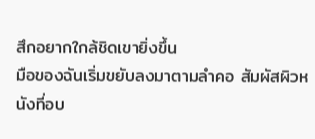สึกอยากใกล้ชิดเขายิ่งขึ้น
มือของฉันเริ่มขยับลงมาตามลำคอ สัมผัสผิวหนังที่อบ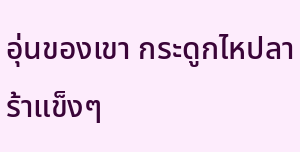อุ่นของเขา กระดูกไหปลาร้าแข็งๆ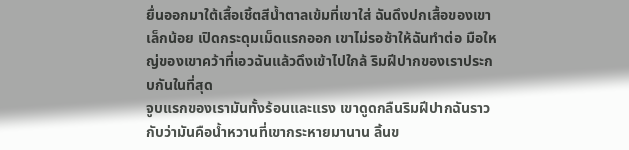ยื่นออกมาใต้เสื้อเชิ้ตสีน้ำตาลเข้มที่เขาใส่ ฉันดึงปกเสื้อของเขาเล็กน้อย เปิดกระดุมเม็ดแรกออก เขาไม่รอช้าให้ฉันทำต่อ มือใหญ่ของเขาคว้าที่เอวฉันแล้วดึงเข้าไปใกล้ ริมฝีปากของเราประกบกันในที่สุด
จูบแรกของเรามันทั้งร้อนและแรง เขาดูดกลืนริมฝีปากฉันราวกับว่ามันคือน้ำหวานที่เขากระหายมานาน ลิ้นข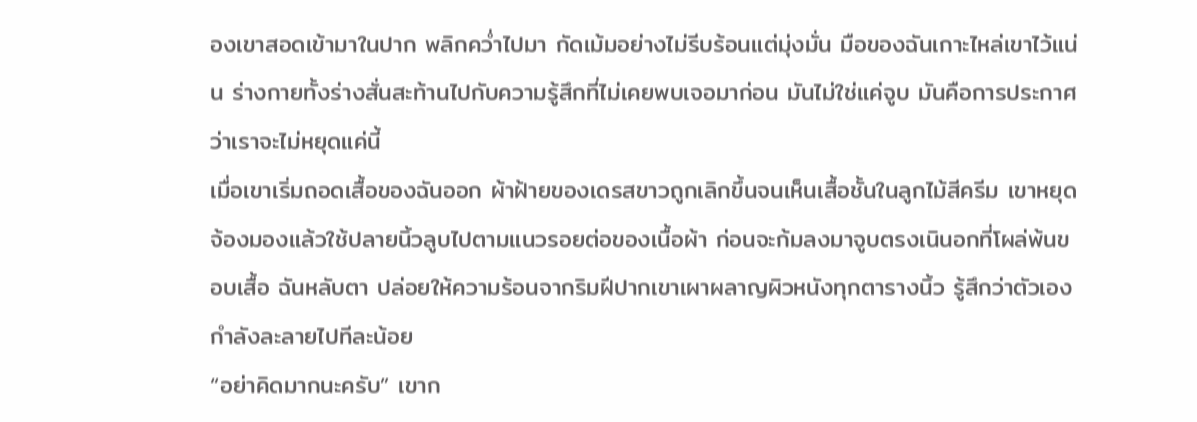องเขาสอดเข้ามาในปาก พลิกคว่ำไปมา กัดเม้มอย่างไม่รีบร้อนแต่มุ่งมั่น มือของฉันเกาะไหล่เขาไว้แน่น ร่างกายทั้งร่างสั่นสะท้านไปกับความรู้สึกที่ไม่เคยพบเจอมาก่อน มันไม่ใช่แค่จูบ มันคือการประกาศว่าเราจะไม่หยุดแค่นี้
เมื่อเขาเริ่มถอดเสื้อของฉันออก ผ้าฝ้ายของเดรสขาวถูกเลิกขึ้นจนเห็นเสื้อชั้นในลูกไม้สีครีม เขาหยุดจ้องมองแล้วใช้ปลายนิ้วลูบไปตามแนวรอยต่อของเนื้อผ้า ก่อนจะก้มลงมาจูบตรงเนินอกที่โผล่พ้นขอบเสื้อ ฉันหลับตา ปล่อยให้ความร้อนจากริมฝีปากเขาเผาผลาญผิวหนังทุกตารางนิ้ว รู้สึกว่าตัวเองกำลังละลายไปทีละน้อย
“อย่าคิดมากนะครับ” เขาก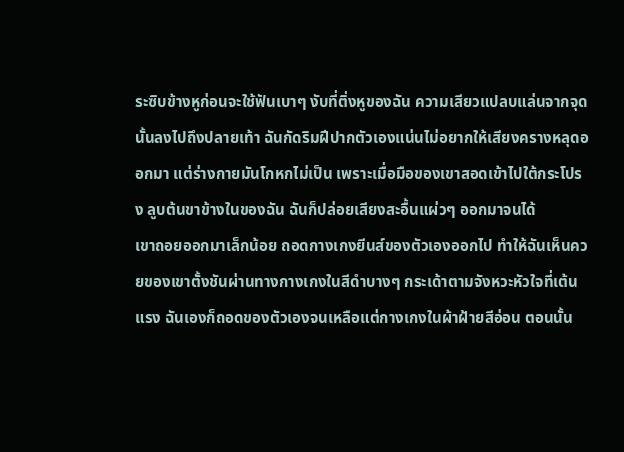ระซิบข้างหูก่อนจะใช้ฟันเบาๆ งับที่ติ่งหูของฉัน ความเสียวแปลบแล่นจากจุดนั้นลงไปถึงปลายเท้า ฉันกัดริมฝีปากตัวเองแน่นไม่อยากให้เสียงครางหลุดออกมา แต่ร่างกายมันโกหกไม่เป็น เพราะเมื่อมือของเขาสอดเข้าไปใต้กระโปรง ลูบต้นขาข้างในของฉัน ฉันก็ปล่อยเสียงสะอื้นแผ่วๆ ออกมาจนได้
เขาถอยออกมาเล็กน้อย ถอดกางเกงยีนส์ของตัวเองออกไป ทำให้ฉันเห็นควยของเขาตั้งชันผ่านทางกางเกงในสีดำบางๆ กระเด้าตามจังหวะหัวใจที่เต้นแรง ฉันเองก็ถอดของตัวเองจนเหลือแต่กางเกงในผ้าฝ้ายสีอ่อน ตอนนั้น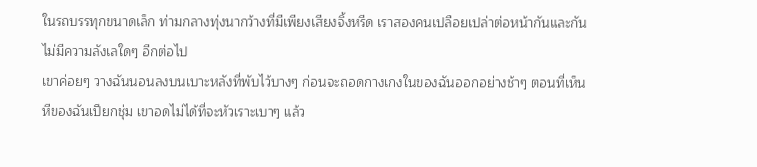ในรถบรรทุกขนาดเล็ก ท่ามกลางทุ่งนากว้างที่มีเพียงเสียงจิ้งหรีด เราสองคนเปลือยเปล่าต่อหน้ากันและกัน ไม่มีความลังเลใดๆ อีกต่อไป
เขาค่อยๆ วางฉันนอนลงบนเบาะหลังที่พับไว้บางๆ ก่อนจะถอดกางเกงในของฉันออกอย่างช้าๆ ตอนที่เห็นหีของฉันเปียกชุ่ม เขาอดไม่ได้ที่จะหัวเราะเบาๆ แล้ว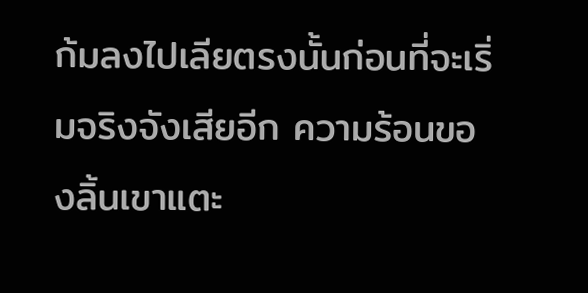ก้มลงไปเลียตรงนั้นก่อนที่จะเริ่มจริงจังเสียอีก ความร้อนของลิ้นเขาแตะ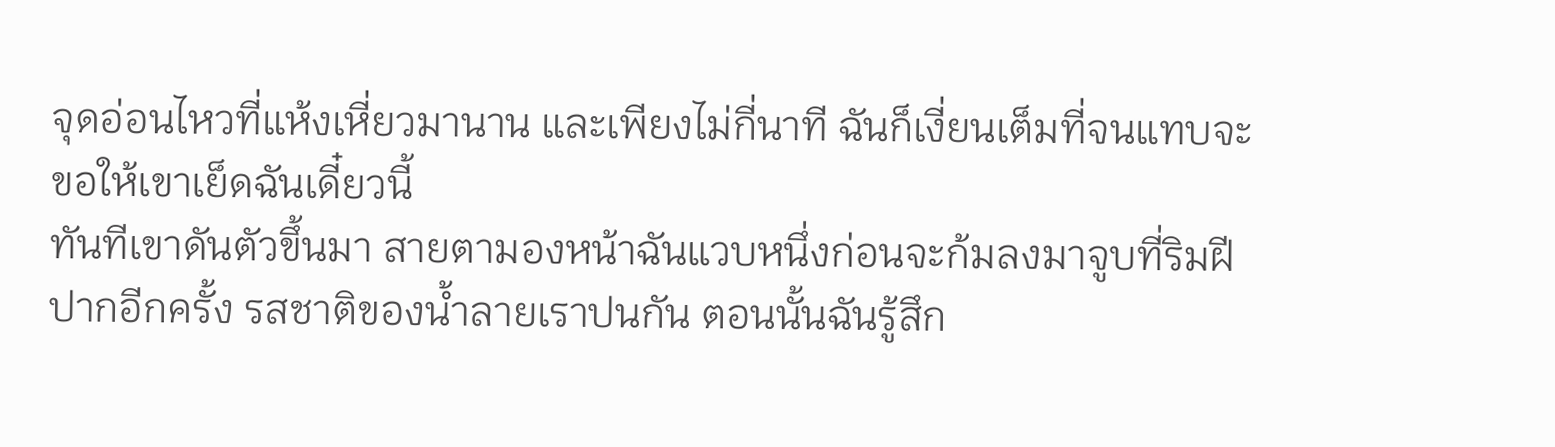จุดอ่อนไหวที่แห้งเหี่ยวมานาน และเพียงไม่กี่นาที ฉันก็เงี่ยนเต็มที่จนแทบจะขอให้เขาเย็ดฉันเดี๋ยวนี้
ทันทีเขาดันตัวขึ้นมา สายตามองหน้าฉันแวบหนึ่งก่อนจะก้มลงมาจูบที่ริมฝีปากอีกครั้ง รสชาติของน้ำลายเราปนกัน ตอนนั้นฉันรู้สึก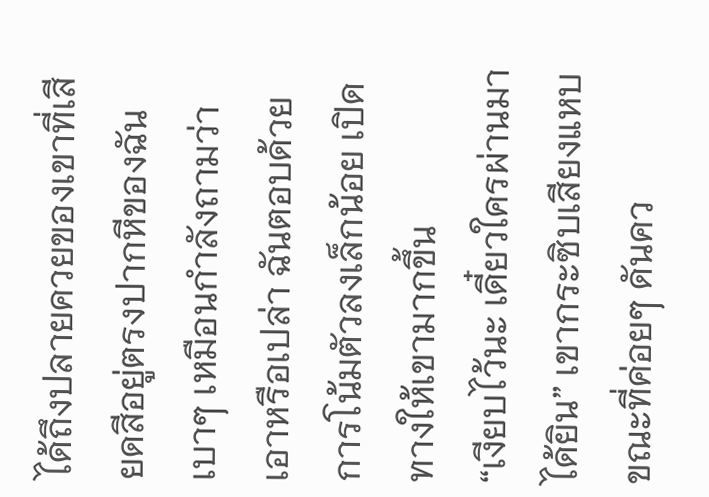ได้ถึงปลายควยของเขาที่เสียดสีอยู่ตรงปากหีของฉันเบาๆ เหมือนกำลังถามว่าเอาหรือเปล่า ฉันตอบด้วยการโน้มตัวลงเล็กน้อย เปิดทางให้เขามากขึ้น
“เงียบไว้นะ เดี๋ยวใครผ่านมาได้ยิน” เขากระซิบเสียงแหบ ขณะที่ค่อยๆ ดันคว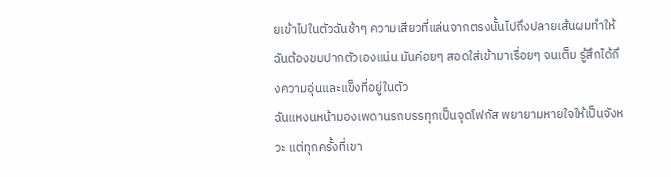ยเข้าไปในตัวฉันช้าๆ ความเสียวที่แล่นจากตรงนั้นไปถึงปลายเส้นผมทำให้ฉันต้องขบปากตัวเองแน่น มันค่อยๆ สอดใส่เข้ามาเรื่อยๆ จนเต็ม รู้สึกได้ถึงความอุ่นและแข็งที่อยู่ในตัว
ฉันแหงนหน้ามองเพดานรถบรรทุกเป็นจุดโฟกัส พยายามหายใจให้เป็นจังหวะ แต่ทุกครั้งที่เขา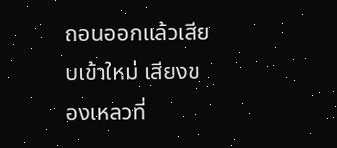ถอนออกแล้วเสียบเข้าใหม่ เสียงของเหลวที่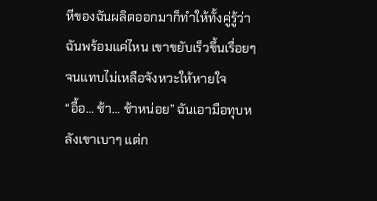หีของฉันผลิตออกมาก็ทำให้ทั้งคู่รู้ว่าฉันพร้อมแค่ไหน เขาขยับเร็วขึ้นเรื่อยๆ จนแทบไม่เหลือจังหวะให้หายใจ
“อื้อ… ช้า… ช้าหน่อย” ฉันเอามือทุบหลังเขาเบาๆ แต่ก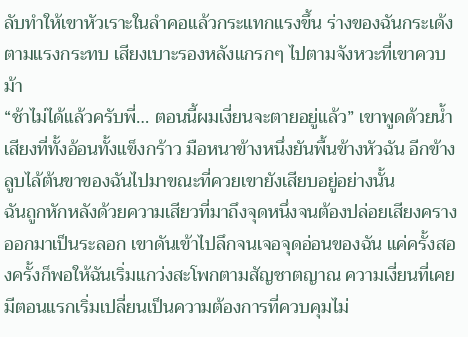ลับทำให้เขาหัวเราะในลำคอแล้วกระแทกแรงขึ้น ร่างของฉันกระเด้งตามแรงกระทบ เสียงเบาะรองหลังแกรกๆ ไปตามจังหวะที่เขาควบม้า
“ช้าไม่ได้แล้วครับพี่… ตอนนี้ผมเงี่ยนจะตายอยู่แล้ว” เขาพูดด้วยน้ำเสียงที่ทั้งอ้อนทั้งแข็งกร้าว มือหนาข้างหนึ่งยันพื้นข้างหัวฉัน อีกข้างลูบไล้ต้นขาของฉันไปมาขณะที่ควยเขายังเสียบอยู่อย่างนั้น
ฉันถูกหักหลังด้วยความเสียวที่มาถึงจุดหนึ่งจนต้องปล่อยเสียงครางออกมาเป็นระลอก เขาดันเข้าไปลึกจนเจอจุดอ่อนของฉัน แค่ครั้งสองครั้งก็พอให้ฉันเริ่มแกว่งสะโพกตามสัญชาตญาณ ความเงี่ยนที่เคยมีตอนแรกเริ่มเปลี่ยนเป็นความต้องการที่ควบคุมไม่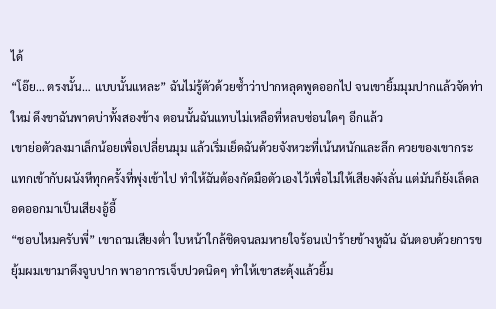ได้
“โอ๊ย… ตรงนั้น… แบบนั้นแหละ” ฉันไม่รู้ตัวด้วยซ้ำว่าปากหลุดพูดออกไป จนเขายิ้มมุมปากแล้วจัดท่าใหม่ ดึงขาฉันพาดบ่าทั้งสองข้าง ตอนนั้นฉันแทบไม่เหลือที่หลบซ่อนใดๆ อีกแล้ว
เขาย่อตัวลงมาเล็กน้อยเพื่อเปลี่ยนมุม แล้วเริ่มเย็ดฉันด้วยจังหวะที่เน้นหนักและลึก ควยของเขากระแทกเข้ากับผนังหีทุกครั้งที่พุ่งเข้าไป ทำให้ฉันต้องกัดมือตัวเองไว้เพื่อไม่ให้เสียงดังลั่น แต่มันก็ยังเล็ดลอดออกมาเป็นเสียงอู้อี้
“ชอบไหมครับพี่” เขาถามเสียงต่ำ ใบหน้าใกล้ชิดจนลมหายใจร้อนเป่าร้ายข้างหูฉัน ฉันตอบด้วยการขยุ้มผมเขามาดึงจูบปาก พาอาการเจ็บปวดนิดๆ ทำให้เขาสะดุ้งแล้วยิ้ม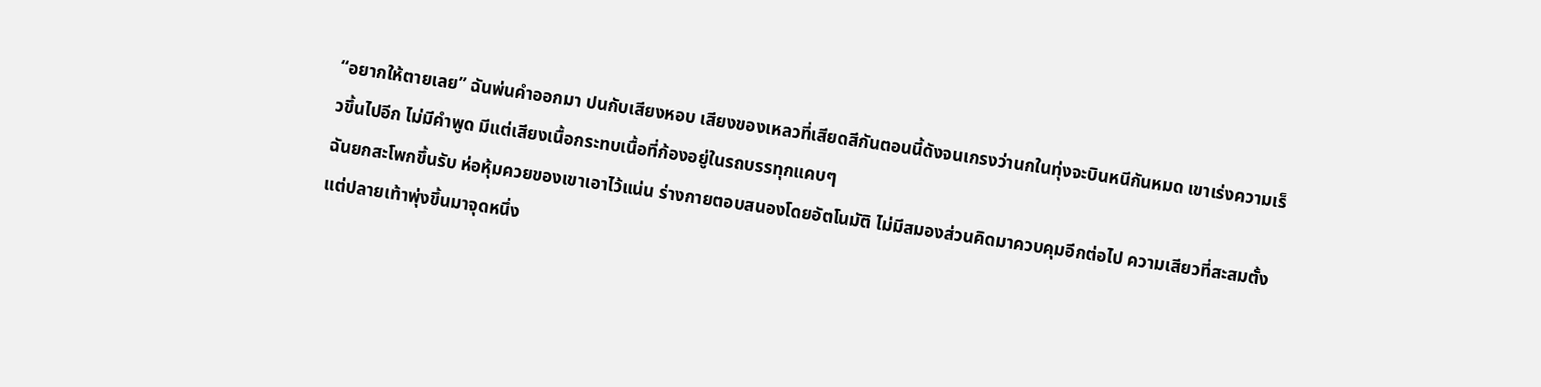“อยากให้ตายเลย” ฉันพ่นคำออกมา ปนกับเสียงหอบ เสียงของเหลวที่เสียดสีกันตอนนี้ดังจนเกรงว่านกในทุ่งจะบินหนีกันหมด เขาเร่งความเร็วขึ้นไปอีก ไม่มีคำพูด มีแต่เสียงเนื้อกระทบเนื้อที่ก้องอยู่ในรถบรรทุกแคบๆ
ฉันยกสะโพกขึ้นรับ ห่อหุ้มควยของเขาเอาไว้แน่น ร่างกายตอบสนองโดยอัตโนมัติ ไม่มีสมองส่วนคิดมาควบคุมอีกต่อไป ความเสียวที่สะสมตั้งแต่ปลายเท้าพุ่งขึ้นมาจุดหนึ่ง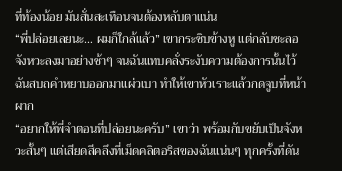ที่ท้องน้อย มันสั่นสะเทือนจนต้องหลับตาแน่น
“พี่ปล่อยเลยนะ… ผมก็ใกล้แล้ว” เขากระซิบข้างหู แต่กลับชะลอจังหวะลงมาอย่างช้าๆ จนฉันแทบคลั่งระงับความต้องการนั้นไว้ ฉันสบถคำหยาบออกมาแผ่วเบา ทำให้เขาหัวเราะแล้วกดจูบที่หน้าผาก
“อยากให้พี่จำตอนที่ปล่อยนะครับ” เขาว่า พร้อมกับขยับเป็นจังหวะสั้นๆ แต่เสียดสีคลึงที่เม็ดคลิตอริสของฉันแน่นๆ ทุกครั้งที่ดัน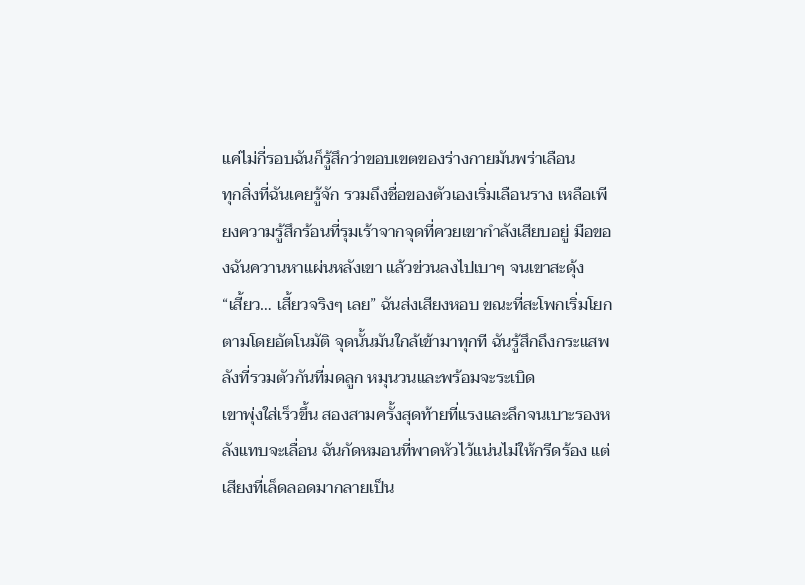แค่ไม่กี่รอบฉันก็รู้สึกว่าขอบเขตของร่างกายมันพร่าเลือน
ทุกสิ่งที่ฉันเคยรู้จัก รวมถึงชื่อของตัวเองเริ่มเลือนราง เหลือเพียงความรู้สึกร้อนที่รุมเร้าจากจุดที่ควยเขากำลังเสียบอยู่ มือของฉันควานหาแผ่นหลังเขา แล้วข่วนลงไปเบาๆ จนเขาสะดุ้ง
“เสี้ยว… เสี้ยวจริงๆ เลย” ฉันส่งเสียงหอบ ขณะที่สะโพกเริ่มโยกตามโดยอัตโนมัติ จุดนั้นมันใกล้เข้ามาทุกที ฉันรู้สึกถึงกระแสพลังที่รวมตัวกันที่มดลูก หมุนวนและพร้อมจะระเบิด
เขาพุ่งใส่เร็วขึ้น สองสามครั้งสุดท้ายที่แรงและลึกจนเบาะรองหลังแทบจะเลื่อน ฉันกัดหมอนที่พาดหัวไว้แน่นไม่ให้กรีดร้อง แต่เสียงที่เล็ดลอดมากลายเป็น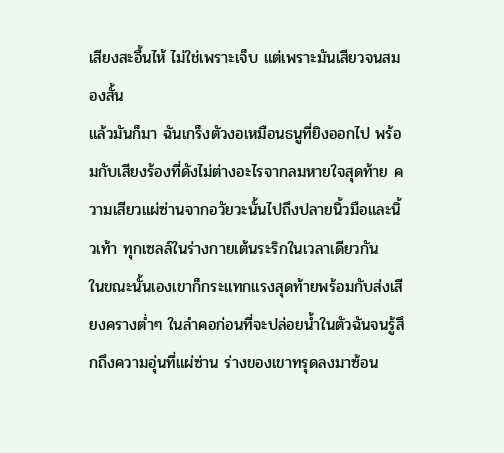เสียงสะอื้นไห้ ไม่ใช่เพราะเจ็บ แต่เพราะมันเสียวจนสมองสั้น
แล้วมันก็มา ฉันเกร็งตัวงอเหมือนธนูที่ยิงออกไป พร้อมกับเสียงร้องที่ดังไม่ต่างอะไรจากลมหายใจสุดท้าย ความเสียวแผ่ซ่านจากอวัยวะนั้นไปถึงปลายนิ้วมือและนิ้วเท้า ทุกเซลล์ในร่างกายเต้นระริกในเวลาเดียวกัน
ในขณะนั้นเองเขาก็กระแทกแรงสุดท้ายพร้อมกับส่งเสียงครางต่ำๆ ในลำคอก่อนที่จะปล่อยน้ำในตัวฉันจนรู้สึกถึงความอุ่นที่แผ่ซ่าน ร่างของเขาทรุดลงมาซ้อน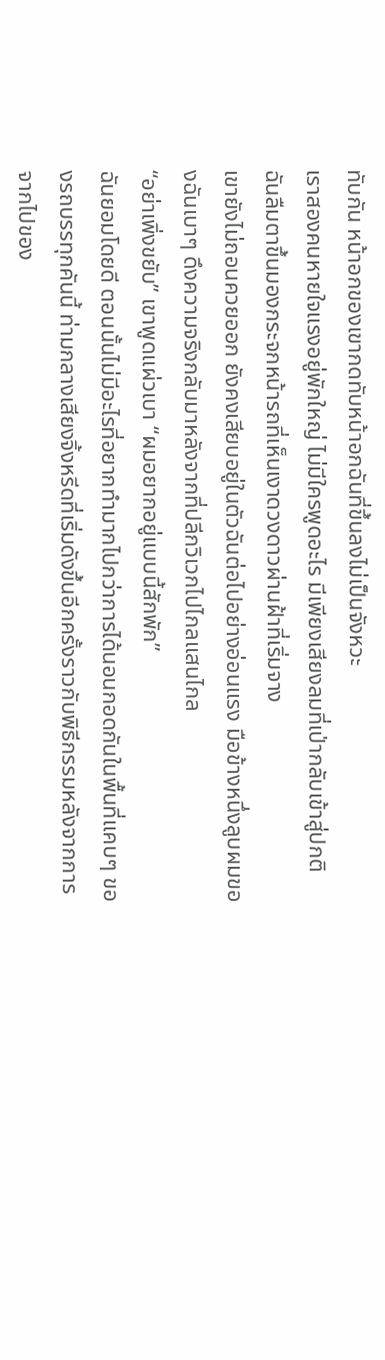ทับกัน หน้าอกของเขากดทับหน้าอกฉันที่ขึ้นลงไม่เป็นจังหวะ
เราสองคนหายใจแรงอยู่พักใหญ่ ไม่มีใครพูดอะไร มีเพียงเสียงลมที่เป่ากลับเข้าสู่ปกติ ฉันลืมตาขึ้นมองกระจกหน้ารถที่เห็นเงาดวงดาวผ่านฝ้าที่เริ่มจาง
เขายังไม่ถอนควยออก ยังคงเสียบอยู่ในตัวฉันต่อไปอย่างอ่อนแรง มือข้างหนึ่งลูบผมของฉันเบาๆ ดึงความจริงกลับมาหลังจากที่ปลีกวิเวกไปไกลแสนไกล
“อย่าเพิ่งขยับ” เขาพูดแผ่วเบา “ผมอยากอยู่แบบนี้สักพัก”
ฉันยอมโดยดี ตอนนั้นไม่มีอะไรที่อยากทำมากไปกว่าการได้นอนกอดกันในพื้นที่แคบๆ ของรถบรรทุกคันนี้ ท่ามกลางเสียงจิ้งหรีดที่เริ่มดังขึ้นอีกครั้งราวกับพิธีกรรมหลังจากการจากไปของ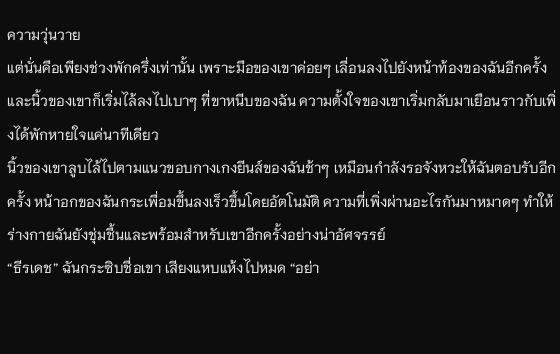ความวุ่นวาย
แต่นั่นคือเพียงช่วงพักครึ่งเท่านั้น เพราะมือของเขาค่อยๆ เลื่อนลงไปยังหน้าท้องของฉันอีกครั้ง และนิ้วของเขาก็เริ่มไล้ลงไปเบาๆ ที่ขาหนีบของฉัน ความตั้งใจของเขาเริ่มกลับมาเยือนราวกับเพิ่งได้พักหายใจแค่นาทีเดียว
นิ้วของเขาลูบไล้ไปตามแนวขอบกางเกงยีนส์ของฉันช้าๆ เหมือนกำลังรอจังหวะให้ฉันตอบรับอีกครั้ง หน้าอกของฉันกระเพื่อมขึ้นลงเร็วขึ้นโดยอัตโนมัติ ความที่เพิ่งผ่านอะไรกันมาหมาดๆ ทำให้ร่างกายฉันยังชุ่มชื้นและพร้อมสำหรับเขาอีกครั้งอย่างน่าอัศจรรย์
“ธีรเดช” ฉันกระซิบชื่อเขา เสียงแหบแห้งไปหมด “อย่า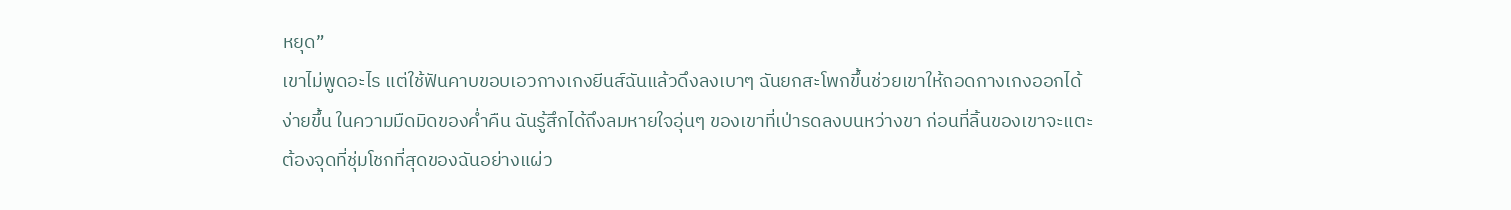หยุด”
เขาไม่พูดอะไร แต่ใช้ฟันคาบขอบเอวกางเกงยีนส์ฉันแล้วดึงลงเบาๆ ฉันยกสะโพกขึ้นช่วยเขาให้ถอดกางเกงออกได้ง่ายขึ้น ในความมืดมิดของค่ำคืน ฉันรู้สึกได้ถึงลมหายใจอุ่นๆ ของเขาที่เป่ารดลงบนหว่างขา ก่อนที่ลิ้นของเขาจะแตะต้องจุดที่ชุ่มโชกที่สุดของฉันอย่างแผ่ว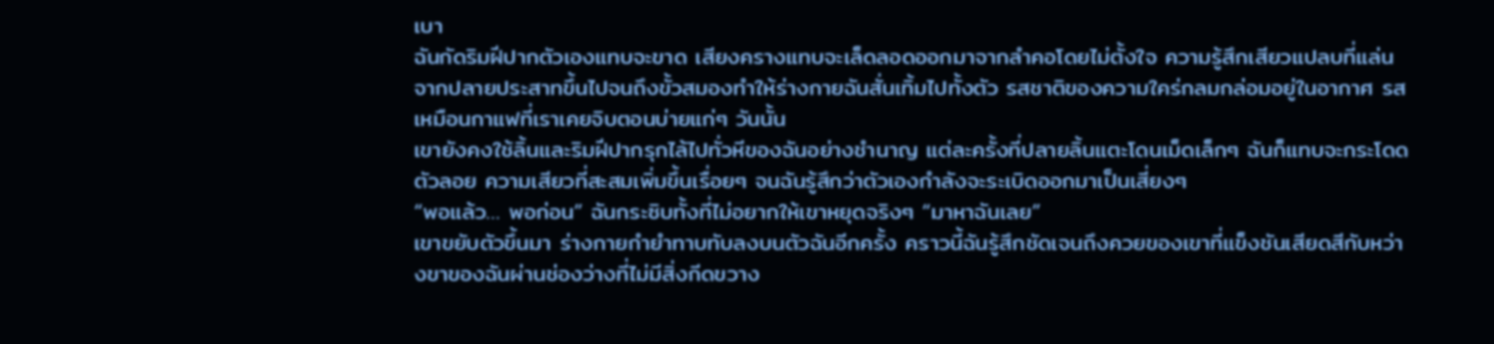เบา
ฉันกัดริมฝีปากตัวเองแทบจะขาด เสียงครางแทบจะเล็ดลอดออกมาจากลำคอโดยไม่ตั้งใจ ความรู้สึกเสียวแปลบที่แล่นจากปลายประสาทขึ้นไปจนถึงขั้วสมองทำให้ร่างกายฉันสั่นเทิ้มไปทั้งตัว รสชาติของความใคร่กลมกล่อมอยู่ในอากาศ รสเหมือนกาแฟที่เราเคยจิบตอนบ่ายแก่ๆ วันนั้น
เขายังคงใช้ลิ้นและริมฝีปากรุกไล้ไปทั่วหีของฉันอย่างชำนาญ แต่ละครั้งที่ปลายลิ้นแตะโดนเม็ดเล็กๆ ฉันก็แทบจะกระโดดตัวลอย ความเสียวที่สะสมเพิ่มขึ้นเรื่อยๆ จนฉันรู้สึกว่าตัวเองกำลังจะระเบิดออกมาเป็นเสี่ยงๆ
“พอแล้ว… พอก่อน” ฉันกระซิบทั้งที่ไม่อยากให้เขาหยุดจริงๆ “มาหาฉันเลย”
เขาขยับตัวขึ้นมา ร่างกายกำยำทาบทับลงบนตัวฉันอีกครั้ง คราวนี้ฉันรู้สึกชัดเจนถึงควยของเขาที่แข็งชันเสียดสีกับหว่างขาของฉันผ่านช่องว่างที่ไม่มีสิ่งกีดขวาง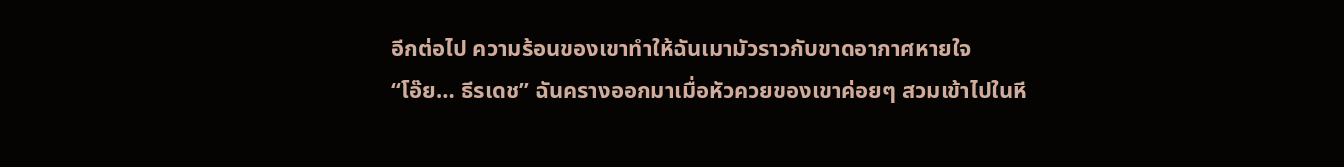อีกต่อไป ความร้อนของเขาทำให้ฉันเมามัวราวกับขาดอากาศหายใจ
“โอ๊ย… ธีรเดช” ฉันครางออกมาเมื่อหัวควยของเขาค่อยๆ สวมเข้าไปในหี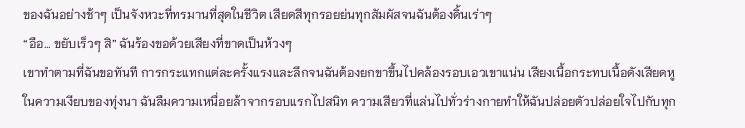ของฉันอย่างช้าๆ เป็นจังหวะที่ทรมานที่สุดในชีวิต เสียดสีทุกรอยย่นทุกสัมผัสจนฉันต้องดิ้นเร่าๆ
“อือ… ขยับเร็วๆ สิ” ฉันร้องขอด้วยเสียงที่ขาดเป็นห้วงๆ
เขาทำตามที่ฉันขอทันที การกระแทกแต่ละครั้งแรงและลึกจนฉันต้องยกขาขึ้นไปคล้องรอบเอวเขาแน่น เสียงเนื้อกระทบเนื้อดังเสียดหูในความเงียบของทุ่งนา ฉันลืมความเหนื่อยล้าจากรอบแรกไปสนิท ความเสียวที่แล่นไปทั่วร่างกายทำให้ฉันปล่อยตัวปล่อยใจไปกับทุก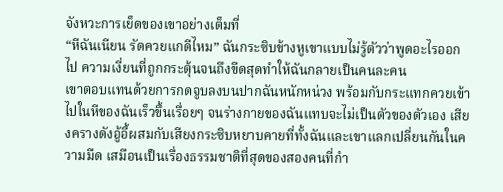จังหวะการเย็ดของเขาอย่างเต็มที่
“หีฉันเนียน รัดควยแกดีไหม” ฉันกระซิบข้างหูเขาแบบไม่รู้ตัวว่าพูดอะไรออกไป ความเงี่ยนที่ถูกกระตุ้นจนถึงขีดสุดทำให้ฉันกลายเป็นคนละคน
เขาตอบแทนด้วยการกดจูบลงบนปากฉันหนักหน่วง พร้อมกับกระแทกควยเข้าไปในหีของฉันเร็วขึ้นเรื่อยๆ จนร่างกายของฉันแทบจะไม่เป็นตัวของตัวเอง เสียงครางดังอู้อี้ผสมกับเสียงกระซิบหยาบคายที่ทั้งฉันและเขาแลกเปลี่ยนกันในความมืด เสมือนเป็นเรื่องธรรมชาติที่สุดของสองคนที่กำ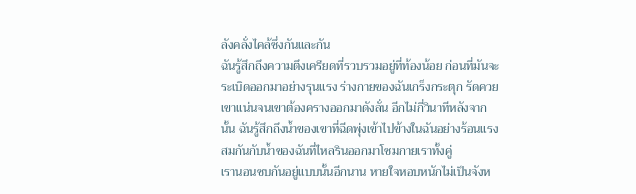ลังคลั่งไคล้ซึ่งกันและกัน
ฉันรู้สึกถึงความตึงเครียดที่รวบรวมอยู่ที่ท้องน้อย ก่อนที่มันจะระเบิดออกมาอย่างรุนแรง ร่างกายของฉันเกร็งกระตุก รัดควยเขาแน่นจนเขาต้องครางออกมาดังลั่น อีกไม่กี่วินาทีหลังจากนั้น ฉันรู้สึกถึงน้ำของเขาที่ฉีดพุ่งเข้าไปข้างในฉันอย่างร้อนแรง สมกันกับน้ำของฉันที่ไหลรินออกมาโซมกายเราทั้งคู่
เรานอนซบกันอยู่แบบนั้นอีกนาน หายใจหอบหนักไม่เป็นจังห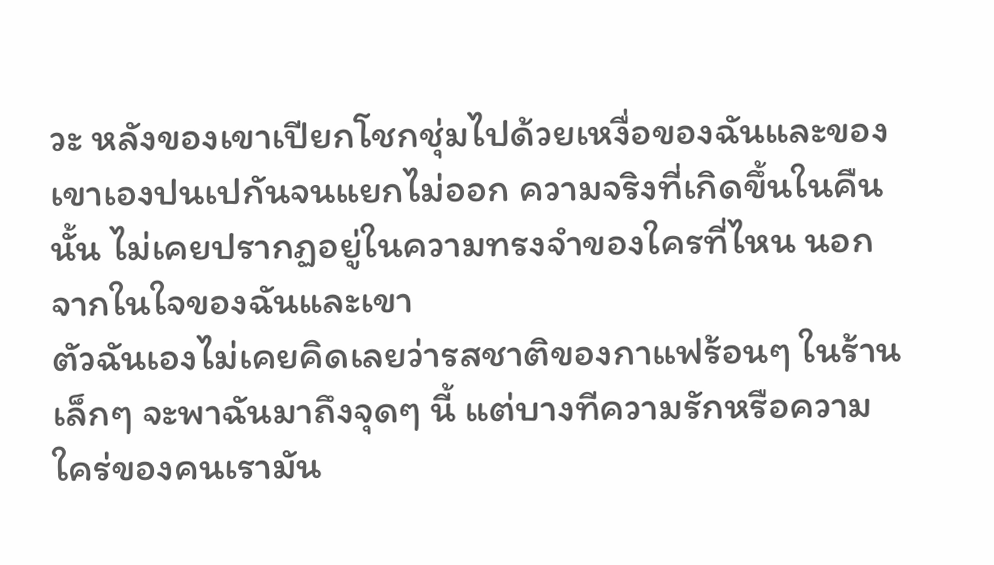วะ หลังของเขาเปียกโชกชุ่มไปด้วยเหงื่อของฉันและของเขาเองปนเปกันจนแยกไม่ออก ความจริงที่เกิดขึ้นในคืนนั้น ไม่เคยปรากฏอยู่ในความทรงจำของใครที่ไหน นอกจากในใจของฉันและเขา
ตัวฉันเองไม่เคยคิดเลยว่ารสชาติของกาแฟร้อนๆ ในร้านเล็กๆ จะพาฉันมาถึงจุดๆ นี้ แต่บางทีความรักหรือความใคร่ของคนเรามัน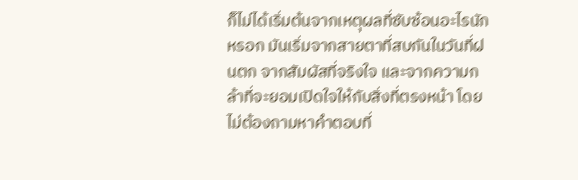ก็ไม่ได้เริ่มต้นจากเหตุผลที่ซับซ้อนอะไรนักหรอก มันเริ่มจากสายตาที่สบกันในวันที่ฝนตก จากสัมผัสที่จริงใจ และจากความกล้าที่จะยอมเปิดใจให้กับสิ่งที่ตรงหน้า โดยไม่ต้องถามหาคำตอบที่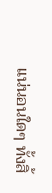แน่นอนใดๆ ทั้งสิ้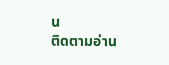น
ติดตามอ่าน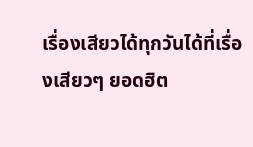เรื่องเสียวได้ทุกวันได้ที่เรื่องเสียวๆ ยอดฮิต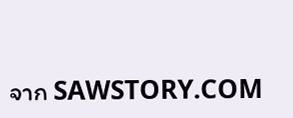จาก SAWSTORY.COM